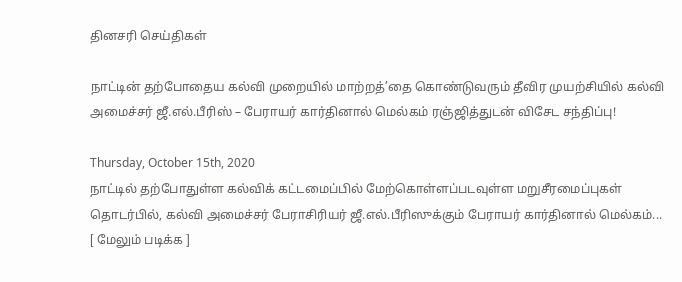தினசரி செய்திகள்

நாட்டின் தற்போதைய கல்வி முறையில் மாற்றத்’தை கொண்டுவரும் தீவிர முயற்சியில் கல்வி அமைச்சர் ஜீ.எல்.பீரிஸ் – பேராயர் கார்தினால் மெல்கம் ரஞ்ஜித்துடன் விசேட சந்திப்பு!

Thursday, October 15th, 2020
நாட்டில் தற்போதுள்ள கல்விக் கட்டமைப்பில் மேற்கொள்ளப்படவுள்ள மறுசீரமைப்புகள் தொடர்பில், கல்வி அமைச்சர் பேராசிரியர் ஜீ.எல்.பீரிஸுக்கும் பேராயர் கார்தினால் மெல்கம்... [ மேலும் படிக்க ]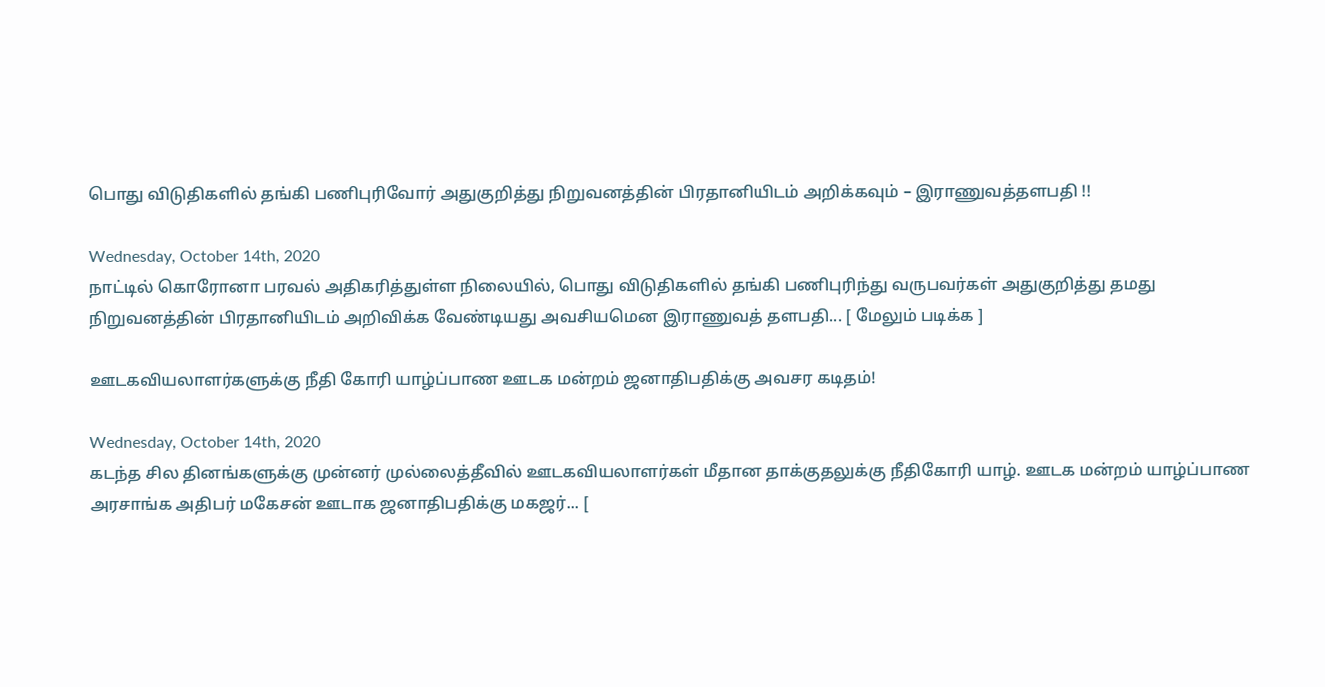பொது விடுதிகளில் தங்கி பணிபுரிவோர் அதுகுறித்து நிறுவனத்தின் பிரதானியிடம் அறிக்கவும் – இராணுவத்தளபதி !!

Wednesday, October 14th, 2020
நாட்டில் கொரோனா பரவல் அதிகரித்துள்ள நிலையில், பொது விடுதிகளில் தங்கி பணிபுரிந்து வருபவர்கள் அதுகுறித்து தமது நிறுவனத்தின் பிரதானியிடம் அறிவிக்க வேண்டியது அவசியமென இராணுவத் தளபதி... [ மேலும் படிக்க ]

ஊடகவியலாளர்களுக்கு நீதி கோரி யாழ்ப்பாண ஊடக மன்றம் ஜனாதிபதிக்கு அவசர கடிதம்!

Wednesday, October 14th, 2020
கடந்த சில தினங்களுக்கு முன்னர் முல்லைத்தீவில் ஊடகவியலாளர்கள் மீதான தாக்குதலுக்கு நீதிகோரி யாழ். ஊடக மன்றம் யாழ்ப்பாண அரசாங்க அதிபர் மகேசன் ஊடாக ஜனாதிபதிக்கு மகஜர்... [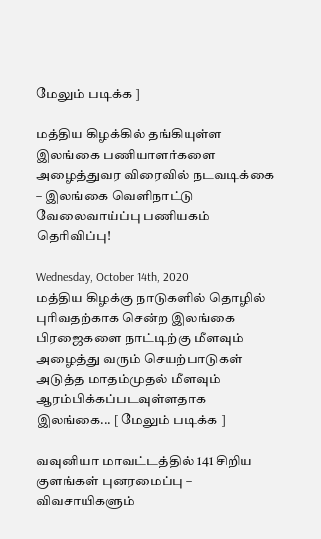மேலும் படிக்க ]

மத்திய கிழக்கில் தங்கியுள்ள இலங்கை பணியாளர்களை அழைத்துவர விரைவில் நடவடிக்கை – இலங்கை வெளிநாட்டு வேலைவாய்ப்பு பணியகம் தெரிவிப்பு!

Wednesday, October 14th, 2020
மத்திய கிழக்கு நாடுகளில் தொழில் புரிவதற்காக சென்ற இலங்கை பிரஜைகளை நாட்டிற்கு மீளவும் அழைத்து வரும் செயற்பாடுகள் அடுத்த மாதம்முதல் மீளவும் ஆரம்பிக்கப்படவுள்ளதாக இலங்கை... [ மேலும் படிக்க ]

வவுனியா மாவட்டத்தில் 141 சிறிய குளங்கள் புனரமைப்பு – விவசாயிகளும்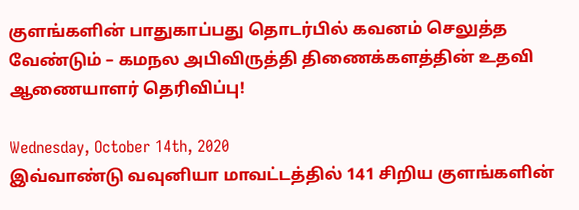குளங்களின் பாதுகாப்பது தொடர்பில் கவனம் செலுத்த வேண்டும் – கமநல அபிவிருத்தி திணைக்களத்தின் உதவி ஆணையாளர் தெரிவிப்பு!

Wednesday, October 14th, 2020
இவ்வாண்டு வவுனியா மாவட்டத்தில் 141 சிறிய குளங்களின்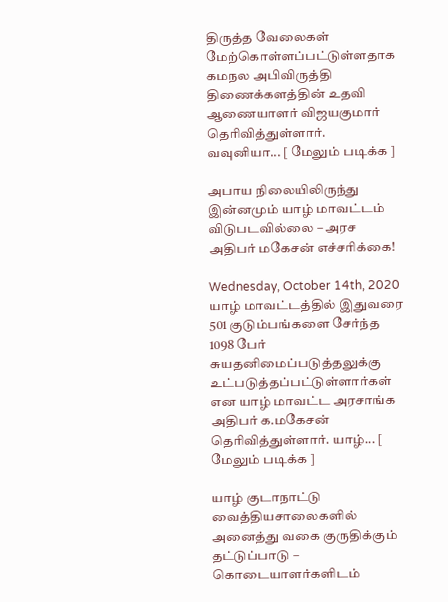திருத்த வேலைகள் மேற்கொள்ளப்பட்டுள்ளதாக கமநல அபிவிருத்தி திணைக்களத்தின் உதவி ஆணையாளர் விஜயகுமார் தெரிவித்துள்ளார். வவுனியா... [ மேலும் படிக்க ]

அபாய நிலையிலிருந்து இன்னமும் யாழ் மாவட்டம் விடுபடவில்லை – அரச அதிபர் மகேசன் எச்சரிக்கை!

Wednesday, October 14th, 2020
யாழ் மாவட்டத்தில் இதுவரை 501 குடும்பங்களை சேர்ந்த 1098 பேர் சுயதனிமைப்படுத்தலுக்கு உட்படுத்தப்பட்டுள்ளார்கள் என யாழ் மாவட்ட அரசாங்க அதிபர் க.மகேசன் தெரிவித்துள்ளார். யாழ்... [ மேலும் படிக்க ]

யாழ் குடாநாட்டு வைத்தியசாலைகளில் அனைத்து வகை குருதிக்கும் தட்டுப்பாடு – கொடையாளர்களிடம்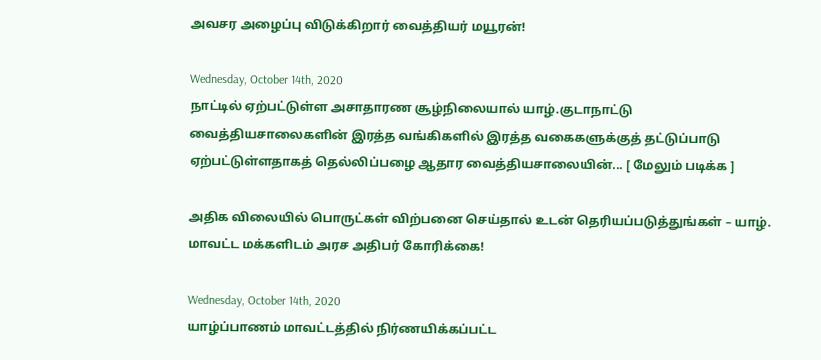அவசர அழைப்பு விடுக்கிறார் வைத்தியர் மயூரன்!

Wednesday, October 14th, 2020
நாட்டில் ஏற்பட்டுள்ள அசாதாரண சூழ்நிலையால் யாழ்.குடாநாட்டு வைத்தியசாலைகளின் இரத்த வங்கிகளில் இரத்த வகைகளுக்குத் தட்டுப்பாடு ஏற்பட்டுள்ளதாகத் தெல்லிப்பழை ஆதார வைத்தியசாலையின்... [ மேலும் படிக்க ]

அதிக விலையில் பொருட்கள் விற்பனை செய்தால் உடன் தெரியப்படுத்துங்கள் – யாழ். மாவட்ட மக்களிடம் அரச அதிபர் கோரிக்கை!

Wednesday, October 14th, 2020
யாழ்ப்பாணம் மாவட்டத்தில் நிர்ணயிக்கப்பட்ட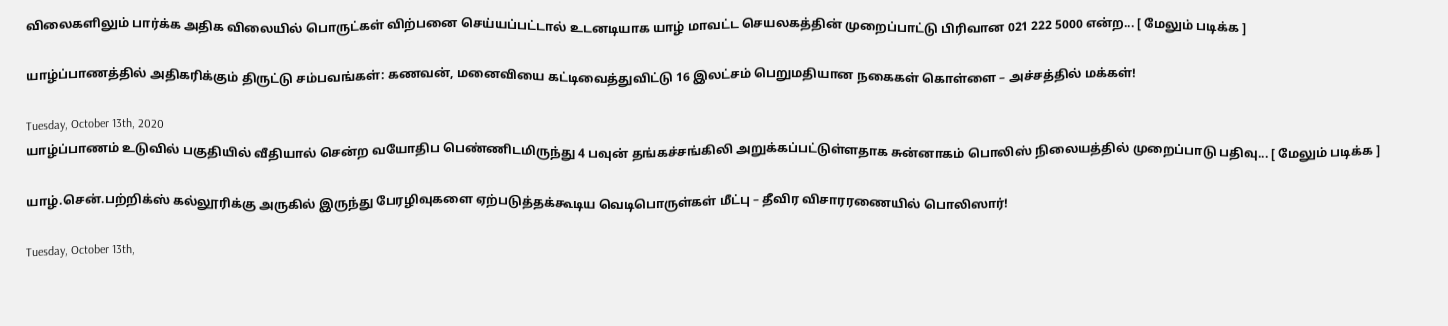விலைகளிலும் பார்க்க அதிக விலையில் பொருட்கள் விற்பனை செய்யப்பட்டால் உடனடியாக யாழ் மாவட்ட செயலகத்தின் முறைப்பாட்டு பிரிவான 021 222 5000 என்ற... [ மேலும் படிக்க ]

யாழ்ப்பாணத்தில் அதிகரிக்கும் திருட்டு சம்பவங்கள்: கணவன், மனைவியை கட்டிவைத்துவிட்டு 16 இலட்சம் பெறுமதியான நகைகள் கொள்ளை – அச்சத்தில் மக்கள்!

Tuesday, October 13th, 2020
யாழ்ப்பாணம் உடுவில் பகுதியில் வீதியால் சென்ற வயோதிப பெண்ணிடமிருந்து 4 பவுன் தங்கச்சங்கிலி அறுக்கப்பட்டுள்ளதாக சுன்னாகம் பொலிஸ் நிலையத்தில் முறைப்பாடு பதிவு... [ மேலும் படிக்க ]

யாழ்.சென்.பற்றிக்ஸ் கல்லூரிக்கு அருகில் இருந்து பேரழிவுகளை ஏற்படுத்தக்கூடிய வெடிபொருள்கள் மீட்பு – தீவிர விசாரரணையில் பொலிஸார்!

Tuesday, October 13th,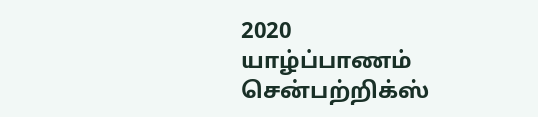2020
யாழ்ப்பாணம் சென்பற்றிக்ஸ்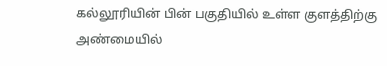கல்லூரியின் பின் பகுதியில் உள்ள குளத்திற்கு அண்மையில்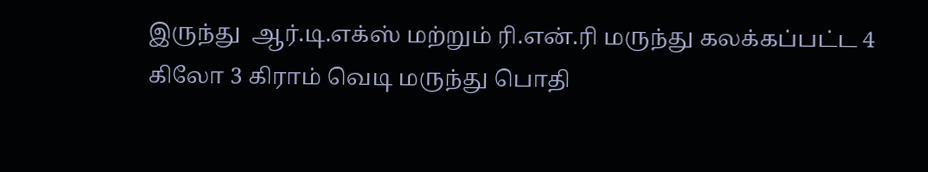இருந்து  ஆர்.டி.எக்ஸ் மற்றும் ரி.என்.ரி மருந்து கலக்கப்பட்ட 4 கிலோ 3 கிராம் வெடி மருந்து பொதி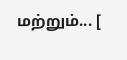மற்றும்... [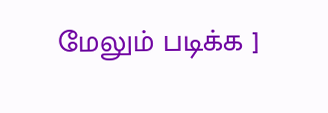மேலும் படிக்க ]